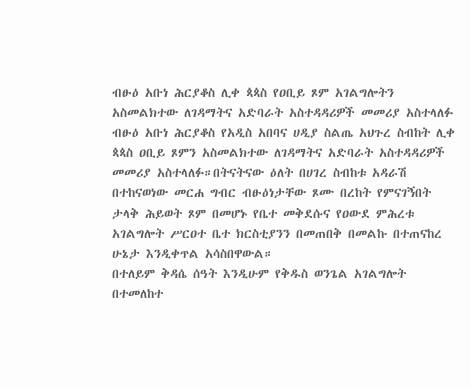ብፁዕ አቡነ ሕርያቆስ ሊቀ ጳጳስ የዐቢይ ጾም አገልግሎትን አስመልክተው ለገዳማትና አድባራት አስተዳዳሪዎች መመሪያ አስተላለፉ
ብፁዕ አቡነ ሕርያቆስ የአዲስ አበባና ሀዲያ ስልጤ አህጉረ ስብከት ሊቀ ጳጳስ ዐቢይ ጾምን አስመልክተው ለገዳማትና አድባራት አስተዳዳሪዎች መመሪያ አስተላለፉ።በትናትናው ዕለት በሀገረ ስብከቱ አዳራሽ በተከናወነው መርሐ ግብር ብፁዕነታቸው ጾሙ በረከት የምናገኝበት ታላቅ ሕይወት ጾም በመሆኑ የቤተ መቅደሱና የዐውደ ምሕረቱ አገልግሎት ሥርዐተ ቤተ ክርስቲያንን በመጠበቅ በመልኩ በተጠናከረ ሁኔታ እንዲቀጥል አሳስበዋውል።
በተለይም ቅዳሴ ሰዓት እንዲሁም የቅዱስ ወንጌል አገልግሎት በተመለከተ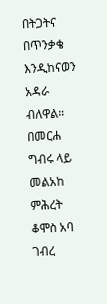በትጋትና በጥንቃቄ እንዲከናወን አዳራ ብለዋል።
በመርሐ ግብሩ ላይ መልአከ ምሕረት ቆሞስ አባ ገብረ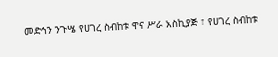መድኅን ንጉሤ የሀገረ ስብከቱ ዋና ሥራ አስኪያጅ ፣ የሀገረ ስብከቱ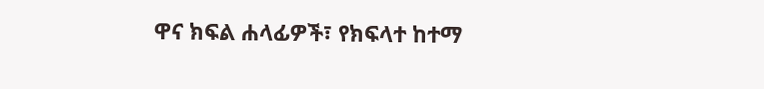ዋና ክፍል ሐላፊዎች፣ የክፍላተ ከተማ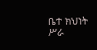ቤተ ክህነት ሥራ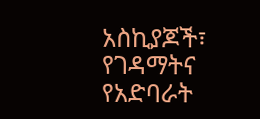አስኪያጆች፣ የገዳማትና የአድባራት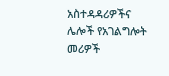አስተዳዳሪዎችና ሌሎች የአገልግሎት መሪዎች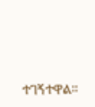ተገኝተዋል።